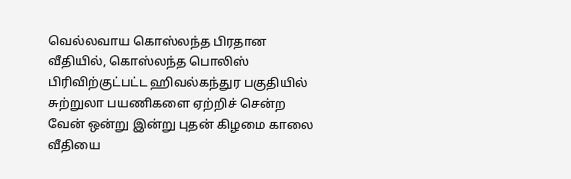வெல்லவாய கொஸ்லந்த பிரதான வீதியில், கொஸ்லந்த பொலிஸ் பிரிவிற்குட்பட்ட ஹிவல்கந்துர பகுதியில் சுற்றுலா பயணிகளை ஏற்றிச் சென்ற வேன் ஒன்று இன்று புதன் கிழமை காலை வீதியை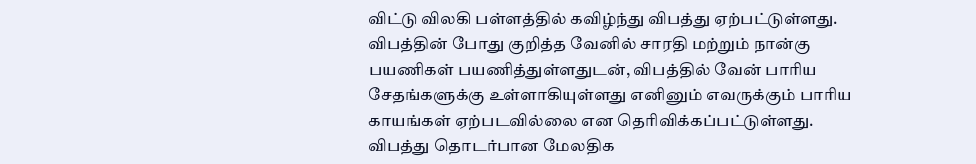விட்டு விலகி பள்ளத்தில் கவிழ்ந்து விபத்து ஏற்பட்டுள்ளது.
விபத்தின் போது குறித்த வேனில் சாரதி மற்றும் நான்கு பயணிகள் பயணித்துள்ளதுடன், விபத்தில் வேன் பாரிய சேதங்களுக்கு உள்ளாகியுள்ளது எனினும் எவருக்கும் பாரிய காயங்கள் ஏற்படவில்லை என தெரிவிக்கப்பட்டுள்ளது.
விபத்து தொடர்பான மேலதிக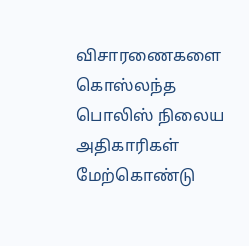விசாரணைகளை கொஸ்லந்த பொலிஸ் நிலைய அதிகாரிகள் மேற்கொண்டு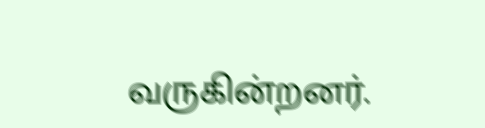வருகின்றனர்.